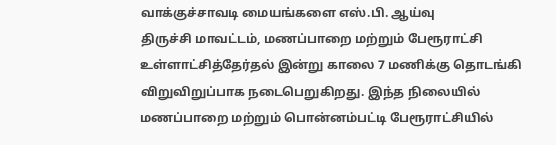வாக்குச்சாவடி மையங்களை எஸ்.பி. ஆய்வு
திருச்சி மாவட்டம், மணப்பாறை மற்றும் பேரூராட்சி உள்ளாட்சித்தேர்தல் இன்று காலை 7 மணிக்கு தொடங்கி விறுவிறுப்பாக நடைபெறுகிறது. இந்த நிலையில் மணப்பாறை மற்றும் பொன்னம்பட்டி பேரூராட்சியில்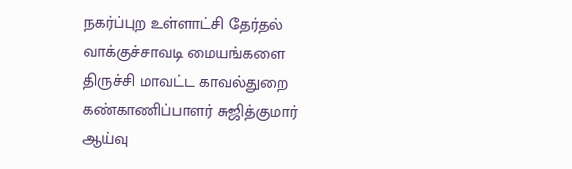நகர்ப்புற உள்ளாட்சி தேர்தல் வாக்குச்சாவடி மையங்களை திருச்சி மாவட்ட காவல்துறை கண்காணிப்பாளர் சுஜித்குமார் ஆய்வு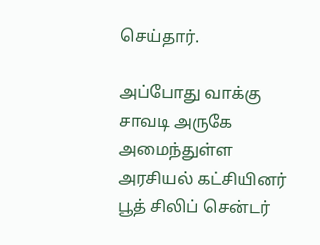செய்தார்.

அப்போது வாக்கு சாவடி அருகே அமைந்துள்ள அரசியல் கட்சியினர் பூத் சிலிப் சென்டர்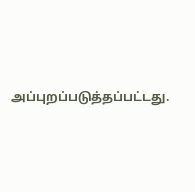அப்புறப்படுத்தப்பட்டது.